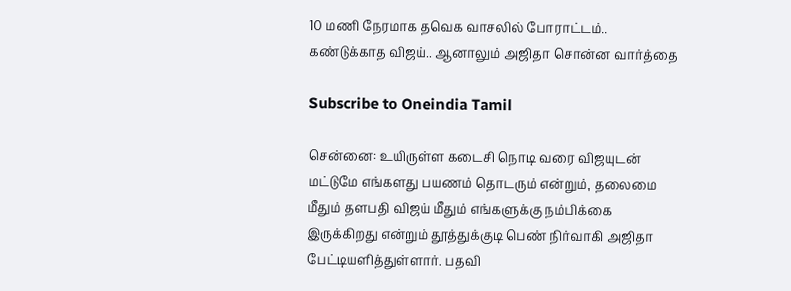10 மணி நேரமாக தவெக வாசலில் போராட்டம்.. கண்டுக்காத விஜய்.. ஆனாலும் அஜிதா சொன்ன வார்த்தை

Subscribe to Oneindia Tamil

சென்னை: உயிருள்ள கடைசி நொடி வரை விஜயுடன் மட்டுமே எங்களது பயணம் தொடரும் என்றும், தலைமை மீதும் தளபதி விஜய் மீதும் எங்களுக்கு நம்பிக்கை இருக்கிறது என்றும் தூத்துக்குடி பெண் நிர்வாகி அஜிதா பேட்டியளித்துள்ளார். பதவி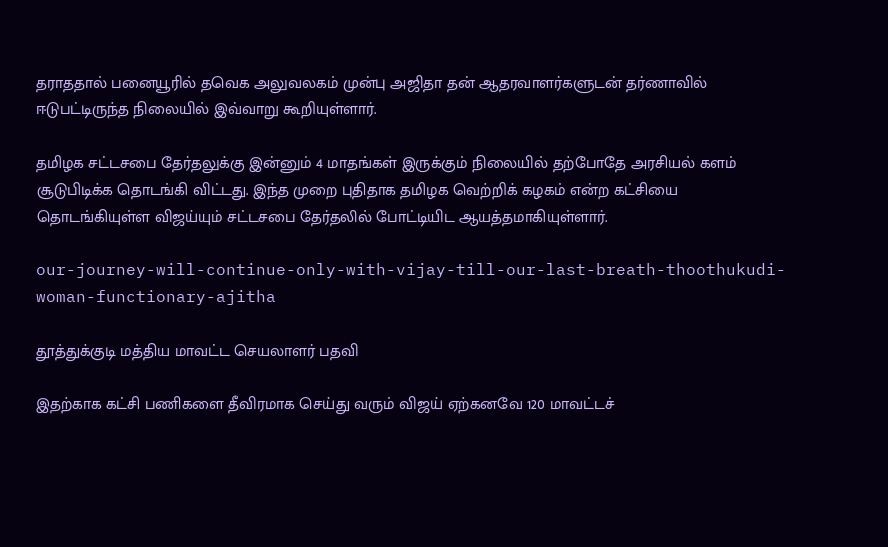தராததால் பனையூரில் தவெக அலுவலகம் முன்பு அஜிதா தன் ஆதரவாளர்களுடன் தர்ணாவில் ஈடுபட்டிருந்த நிலையில் இவ்வாறு கூறியுள்ளார்.

தமிழக சட்டசபை தேர்தலுக்கு இன்னும் 4 மாதங்கள் இருக்கும் நிலையில் தற்போதே அரசியல் களம் சூடுபிடிக்க தொடங்கி விட்டது. இந்த முறை புதிதாக தமிழக வெற்றிக் கழகம் என்ற கட்சியை தொடங்கியுள்ள விஜய்யும் சட்டசபை தேர்தலில் போட்டியிட ஆயத்தமாகியுள்ளார்.

our-journey-will-continue-only-with-vijay-till-our-last-breath-thoothukudi-woman-functionary-ajitha

தூத்துக்குடி மத்திய மாவட்ட செயலாளர் பதவி

இதற்காக கட்சி பணிகளை தீவிரமாக செய்து வரும் விஜய் ஏற்கனவே 120 மாவட்டச்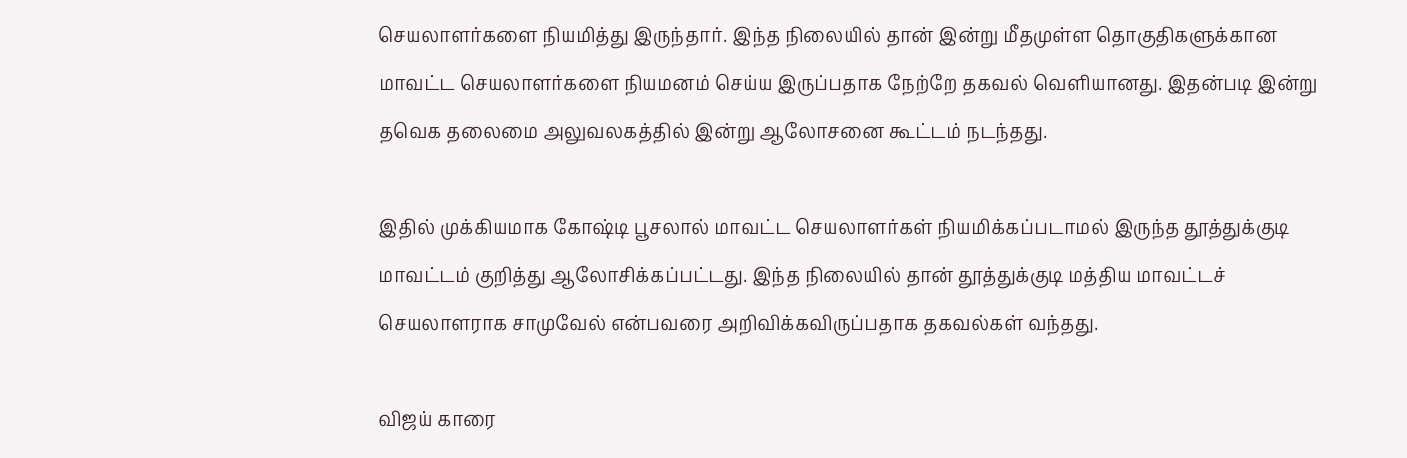செயலாளர்களை நியமித்து இருந்தார். இந்த நிலையில் தான் இன்று மீதமுள்ள தொகுதிகளுக்கான மாவட்ட செயலாளர்களை நியமனம் செய்ய இருப்பதாக நேற்றே தகவல் வெளியானது. இதன்படி இன்று தவெக தலைமை அலுவலகத்தில் இன்று ஆலோசனை கூட்டம் நடந்தது.

இதில் முக்கியமாக கோஷ்டி பூசலால் மாவட்ட செயலாளர்கள் நியமிக்கப்படாமல் இருந்த தூத்துக்குடி மாவட்டம் குறித்து ஆலோசிக்கப்பட்டது. இந்த நிலையில் தான் தூத்துக்குடி மத்திய மாவட்டச் செயலாளராக சாமுவேல் என்பவரை அறிவிக்கவிருப்பதாக தகவல்கள் வந்தது.

விஜய் காரை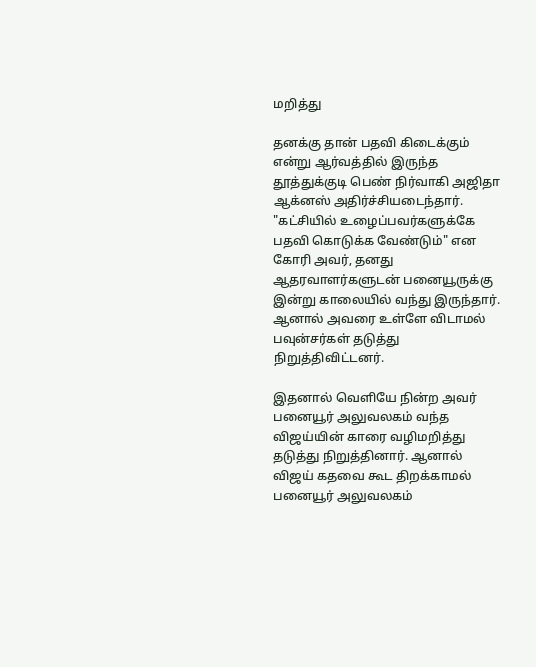மறித்து

தனக்கு தான் பதவி கிடைக்கும் என்று ஆர்வத்தில் இருந்த தூத்துக்குடி பெண் நிர்வாகி அஜிதா ஆக்னஸ் அதிர்ச்சியடைந்தார். "கட்சியில் உழைப்பவர்களுக்கே பதவி கொடுக்க வேண்டும்" என கோரி அவர், தனது ஆதரவாளர்களுடன் பனையூருக்கு இன்று காலையில் வந்து இருந்தார். ஆனால் அவரை உள்ளே விடாமல் பவுன்சர்கள் தடுத்து நிறுத்திவிட்டனர்.

இதனால் வெளியே நின்ற அவர் பனையூர் அலுவலகம் வந்த விஜய்யின் காரை வழிமறித்து தடுத்து நிறுத்தினார். ஆனால் விஜய் கதவை கூட திறக்காமல் பனையூர் அலுவலகம்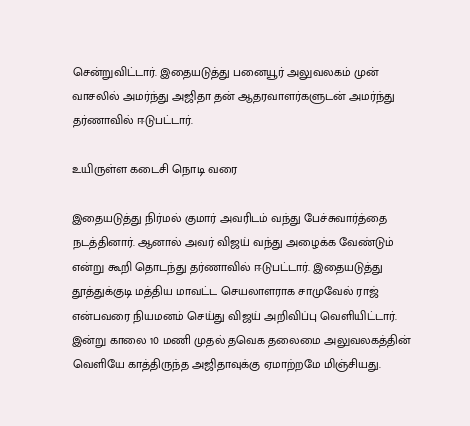சென்றுவிட்டார். இதையடுத்து பனையூர் அலுவலகம் முன் வாசலில் அமர்ந்து அஜிதா தன் ஆதரவாளர்களுடன் அமர்ந்து தர்ணாவில் ஈடுபட்டார்.

உயிருள்ள கடைசி நொடி வரை

இதையடுத்து நிர்மல் குமார் அவரிடம் வந்து பேச்சுவார்த்தை நடத்தினார். ஆனால் அவர் விஜய் வந்து அழைக்க வேண்டும் என்று கூறி தொடந்து தர்ணாவில் ஈடுபட்டார். இதையடுத்து தூத்துக்குடி மத்திய மாவட்ட செயலாளராக சாமுவேல் ராஜ் என்பவரை நியமனம் செய்து விஜய் அறிவிப்பு வெளியிட்டார். இன்று காலை 10 மணி முதல் தவெக தலைமை அலுவலகத்தின் வெளியே காத்திருந்த அஜிதாவுக்கு ஏமாற்றமே மிஞ்சியது.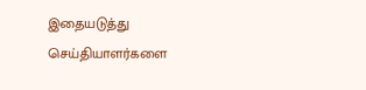இதையடுத்து செய்தியாளர்களை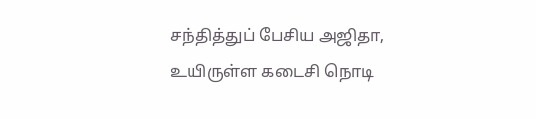சந்தித்துப் பேசிய அஜிதா, உயிருள்ள கடைசி நொடி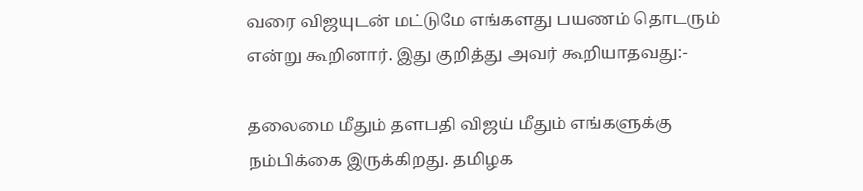வரை விஜயுடன் மட்டுமே எங்களது பயணம் தொடரும் என்று கூறினார். இது குறித்து அவர் கூறியாதவது:-

தலைமை மீதும் தளபதி விஜய் மீதும் எங்களுக்கு நம்பிக்கை இருக்கிறது. தமிழக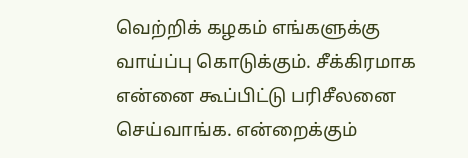வெற்றிக் கழகம் எங்களுக்கு வாய்ப்பு கொடுக்கும். சீக்கிரமாக என்னை கூப்பிட்டு பரிசீலனை செய்வாங்க. என்றைக்கும்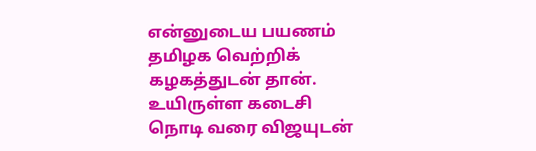என்னுடைய பயணம் தமிழக வெற்றிக் கழகத்துடன் தான். உயிருள்ள கடைசி நொடி வரை விஜயுடன்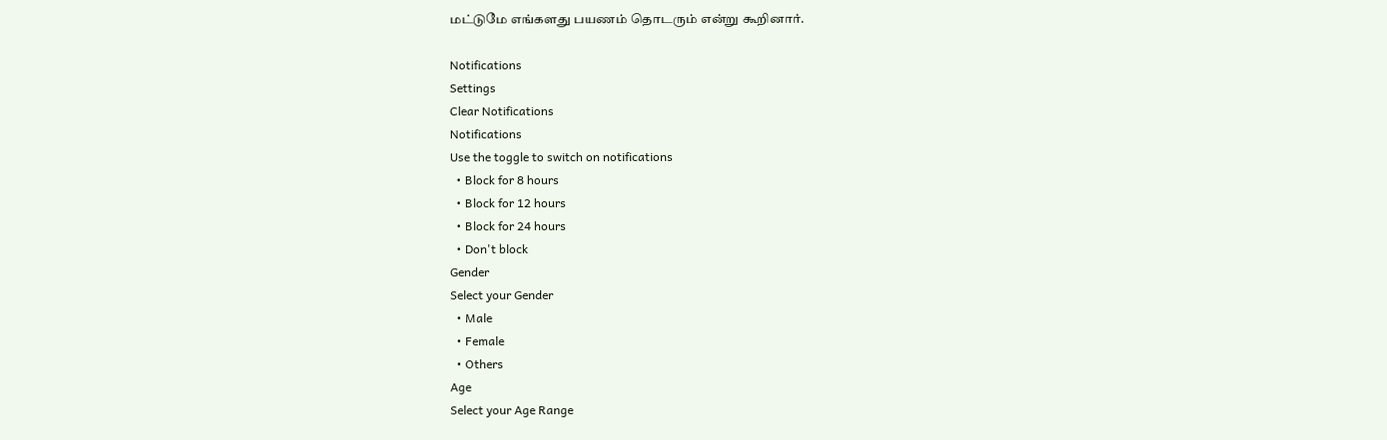மட்டுமே எங்களது பயணம் தொடரும் என்று கூறினார்.

Notifications
Settings
Clear Notifications
Notifications
Use the toggle to switch on notifications
  • Block for 8 hours
  • Block for 12 hours
  • Block for 24 hours
  • Don't block
Gender
Select your Gender
  • Male
  • Female
  • Others
Age
Select your Age Range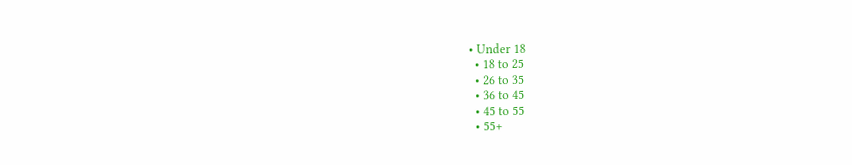• Under 18
  • 18 to 25
  • 26 to 35
  • 36 to 45
  • 45 to 55
  • 55+